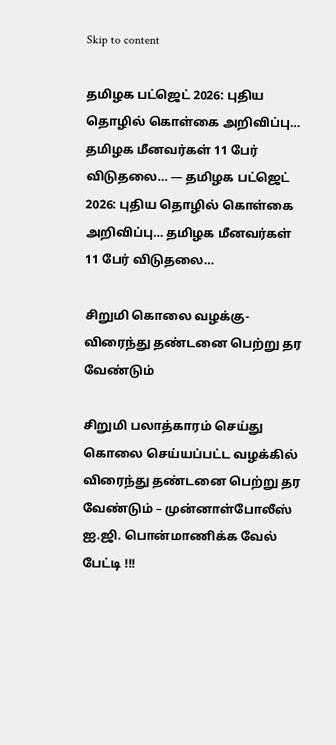Skip to content

தமிழக பட்ஜெட் 2026: புதிய தொழில் கொள்கை அறிவிப்பு… தமிழக மீனவர்கள் 11 பேர் விடுதலை… — தமிழக பட்ஜெட் 2026: புதிய தொழில் கொள்கை அறிவிப்பு… தமிழக மீனவர்கள் 11 பேர் விடுதலை…

சிறுமி கொலை வழக்கு-விரைந்து தண்டனை பெற்று தர வேண்டும்

சிறுமி பலாத்காரம் செய்து கொலை செய்யப்பட்ட வழக்கில் விரைந்து தண்டனை பெற்று தர வேண்டும் – முன்னாள்போலீஸ் ஐ.ஜி. பொன்மாணிக்க வேல் பேட்டி !!!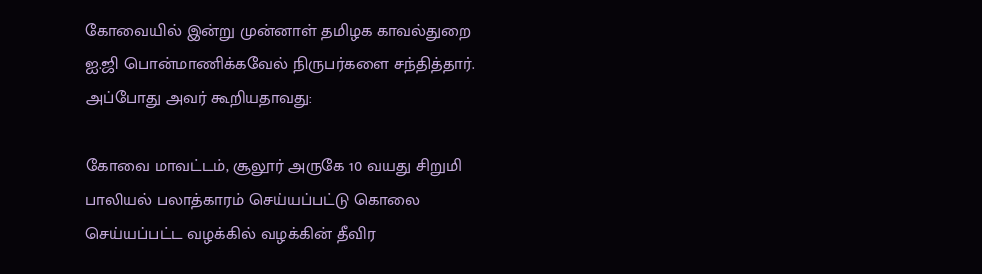கோவையில் இன்று முன்னாள் தமிழக காவல்துறை ஐ.ஜி பொன்மாணிக்கவேல் நிருபர்களை சந்தித்தார். அப்போது அவர் கூறியதாவது:

கோவை மாவட்டம், சூலூர் அருகே 10 வயது சிறுமி பாலியல் பலாத்காரம் செய்யப்பட்டு கொலை செய்யப்பட்ட வழக்கில் வழக்கின் தீவிர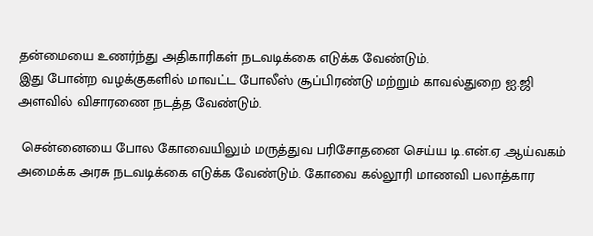தன்மையை உணர்ந்து அதிகாரிகள் நடவடிக்கை எடுக்க வேண்டும்.
இது போன்ற வழக்குகளில் மாவட்ட போலீஸ் சூப்பிரண்டு மற்றும் காவல்துறை ஐ.ஜி
அளவில் விசாரணை நடத்த வேண்டும்.

 சென்னையை போல கோவையிலும் மருத்துவ பரிசோதனை செய்ய டி.என்.ஏ .ஆய்வகம் அமைக்க அரசு நடவடிக்கை எடுக்க வேண்டும். கோவை கல்லூரி மாணவி பலாத்கார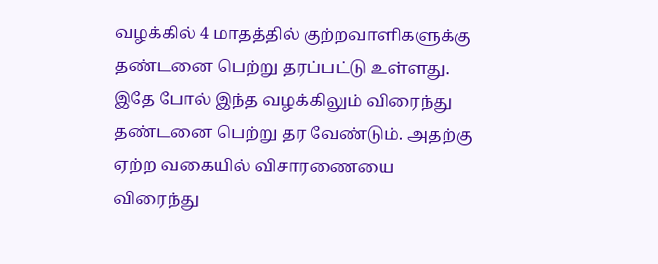வழக்கில் 4 மாதத்தில் குற்றவாளிகளுக்கு தண்டனை பெற்று தரப்பட்டு உள்ளது.
இதே போல் இந்த வழக்கிலும் விரைந்து தண்டனை பெற்று தர வேண்டும். அதற்கு ஏற்ற வகையில் விசாரணையை விரைந்து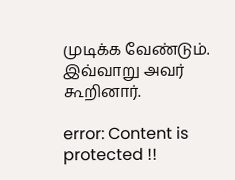முடிக்க வேண்டும்.
இவ்வாறு அவர் கூறினார்.

error: Content is protected !!